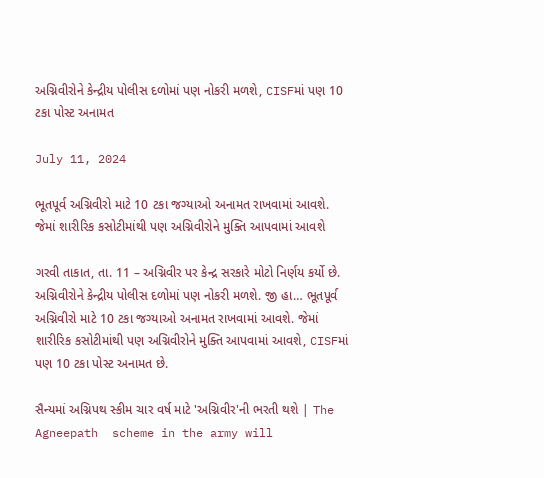અગ્નિવીરોને કેન્દ્રીય પોલીસ દળોમાં પણ નોકરી મળશે, CISFમાં પણ 10 ટકા પોસ્ટ અનામત

July 11, 2024

ભૂતપૂર્વ અગ્નિવીરો માટે 10 ટકા જગ્યાઓ અનામત રાખવામાં આવશે. જેમાં શારીરિક કસોટીમાંથી પણ અગ્નિવીરોને મુક્તિ આપવામાં આવશે

ગરવી તાકાત, તા. 11 – અગ્નિવીર પર કેન્દ્ર સરકારે મોટો નિર્ણય કર્યો છે. અગ્નિવીરોને કેન્દ્રીય પોલીસ દળોમાં પણ નોકરી મળશે. જી હા… ભૂતપૂર્વ અગ્નિવીરો માટે 10 ટકા જગ્યાઓ અનામત રાખવામાં આવશે. જેમાં શારીરિક કસોટીમાંથી પણ અગ્નિવીરોને મુક્તિ આપવામાં આવશે, CISFમાં પણ 10 ટકા પોસ્ટ અનામત છે.

સૈન્યમાં અગ્નિપથ સ્કીમ ચાર વર્ષ માટે 'અગ્નિવીર'ની ભરતી થશે | The Agneepath  scheme in the army will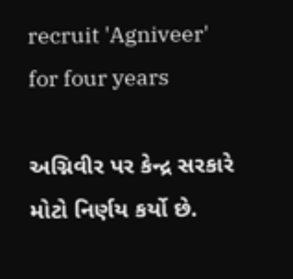recruit 'Agniveer' for four years

અગ્નિવીર પર કેન્દ્ર સરકારે મોટો નિર્ણય કર્યો છે.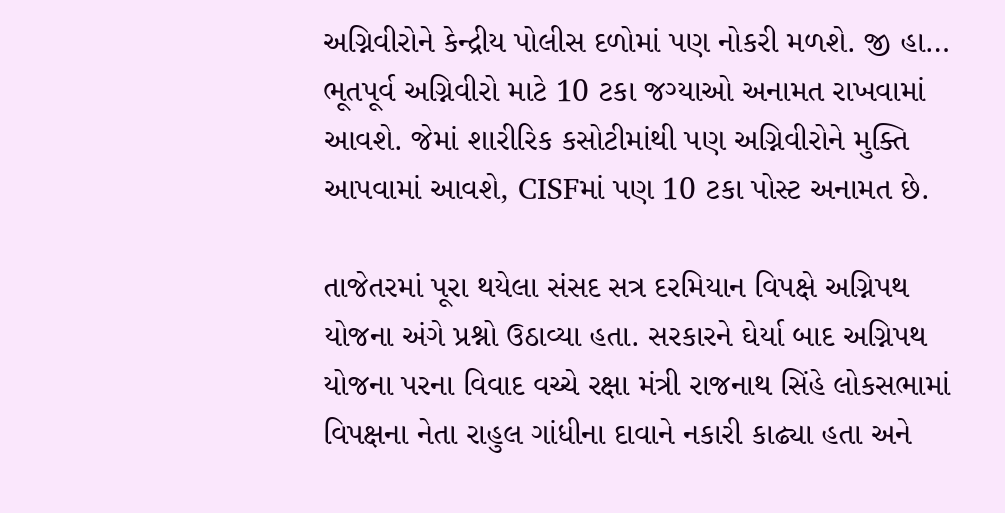અગ્નિવીરોને કેન્દ્રીય પોલીસ દળોમાં પણ નોકરી મળશે. જી હા… ભૂતપૂર્વ અગ્નિવીરો માટે 10 ટકા જગ્યાઓ અનામત રાખવામાં આવશે. જેમાં શારીરિક કસોટીમાંથી પણ અગ્નિવીરોને મુક્તિ આપવામાં આવશે, CISFમાં પણ 10 ટકા પોસ્ટ અનામત છે.

તાજેતરમાં પૂરા થયેલા સંસદ સત્ર દરમિયાન વિપક્ષે અગ્નિપથ યોજના અંગે પ્રશ્નો ઉઠાવ્યા હતા. સરકારને ઘેર્યા બાદ અગ્નિપથ યોજના પરના વિવાદ વચ્ચે રક્ષા મંત્રી રાજનાથ સિંહે લોકસભામાં વિપક્ષના નેતા રાહુલ ગાંધીના દાવાને નકારી કાઢ્યા હતા અને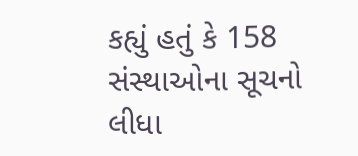કહ્યું હતું કે 158 સંસ્થાઓના સૂચનો લીધા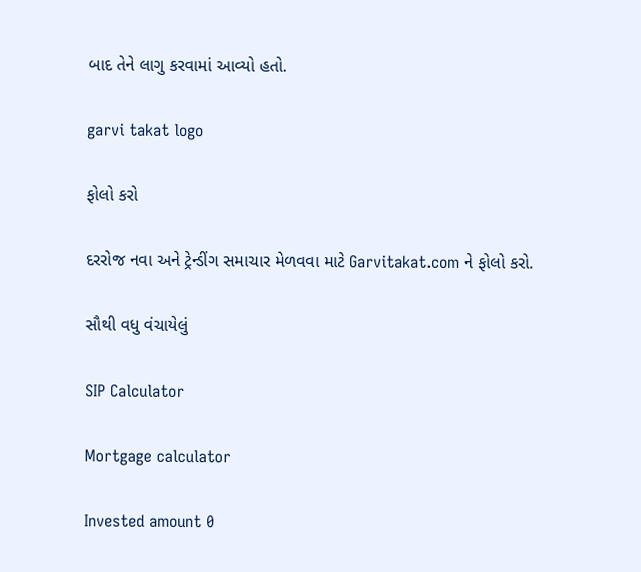બાદ તેને લાગુ કરવામાં આવ્યો હતો.

garvi takat logo

ફોલો કરો

દરરોજ નવા અને ટ્રેન્ડીંગ સમાચાર મેળવવા માટે Garvitakat.com ને ફોલો કરો.

સૌથી વધુ વંચાયેલું

SIP Calculator

Mortgage calculator

Invested amount 0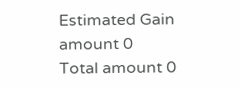Estimated Gain amount 0
Total amount 0